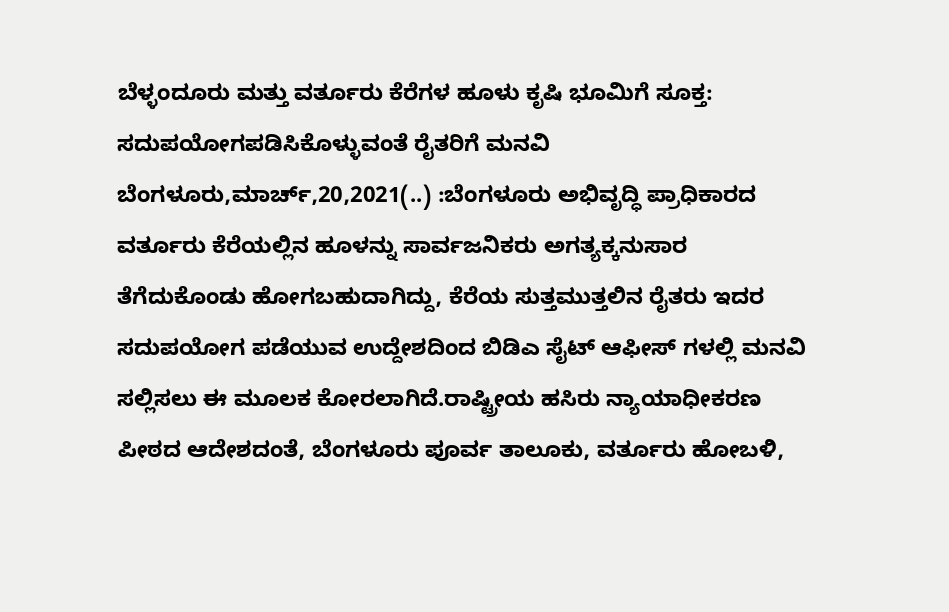ಬೆಳ್ಳಂದೂರು ಮತ್ತು ವರ್ತೂರು ಕೆರೆಗಳ ಹೂಳು ಕೃಷಿ ಭೂಮಿಗೆ ಸೂಕ್ತ: ಸದುಪಯೋಗಪಡಿಸಿಕೊಳ್ಳುವಂತೆ ರೈತರಿಗೆ ಮನವಿ ಬೆಂಗಳೂರು,ಮಾರ್ಚ್,20,2021(..) :ಬೆಂಗಳೂರು ಅಭಿವೃದ್ಧಿ ಪ್ರಾಧಿಕಾರದ ವರ್ತೂರು ಕೆರೆಯಲ್ಲಿನ ಹೂಳನ್ನು ಸಾರ್ವಜನಿಕರು ಅಗತ್ಯಕ್ಕನುಸಾರ ತೆಗೆದುಕೊಂಡು ಹೋಗಬಹುದಾಗಿದ್ದು, ಕೆರೆಯ ಸುತ್ತಮುತ್ತಲಿನ ರೈತರು ಇದರ ಸದುಪಯೋಗ ಪಡೆಯುವ ಉದ್ದೇಶದಿಂದ ಬಿಡಿಎ ಸೈಟ್ ಆಫೀಸ್ ಗಳಲ್ಲಿ ಮನವಿ ಸಲ್ಲಿಸಲು ಈ ಮೂಲಕ ಕೋರಲಾಗಿದೆ.ರಾಷ್ಟ್ರೀಯ ಹಸಿರು ನ್ಯಾಯಾಧೀಕರಣ ಪೀಠದ ಆದೇಶದಂತೆ, ಬೆಂಗಳೂರು ಪೂರ್ವ ತಾಲೂಕು, ವರ್ತೂರು ಹೋಬಳಿ,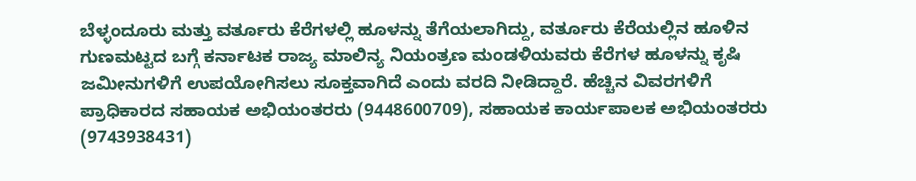ಬೆಳ್ಳಂದೂರು ಮತ್ತು ವರ್ತೂರು ಕೆರೆಗಳಲ್ಲಿ ಹೂಳನ್ನು ತೆಗೆಯಲಾಗಿದ್ದು, ವರ್ತೂರು ಕೆರೆಯಲ್ಲಿನ ಹೂಳಿನ ಗುಣಮಟ್ಟದ ಬಗ್ಗೆ ಕರ್ನಾಟಕ ರಾಜ್ಯ ಮಾಲಿನ್ಯ ನಿಯಂತ್ರಣ ಮಂಡಳಿಯವರು ಕೆರೆಗಳ ಹೂಳನ್ನು ಕೃಷಿ ಜಮೀನುಗಳಿಗೆ ಉಪಯೋಗಿಸಲು ಸೂಕ್ತವಾಗಿದೆ ಎಂದು ವರದಿ ನೀಡಿದ್ದಾರೆ. ಹೆಚ್ಚಿನ ವಿವರಗಳಿಗೆ ಪ್ರಾಧಿಕಾರದ ಸಹಾಯಕ ಅಭಿಯಂತರರು (9448600709), ಸಹಾಯಕ ಕಾರ್ಯಪಾಲಕ ಅಭಿಯಂತರರು (9743938431)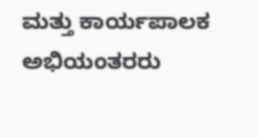ಮತ್ತು ಕಾರ್ಯಪಾಲಕ ಅಭಿಯಂತರರು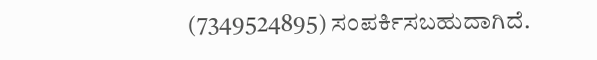(7349524895) ಸಂಪರ್ಕಿಸಬಹುದಾಗಿದೆ.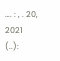…. : , . 20, 2021 (..):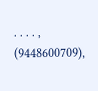. . . . , (9448600709),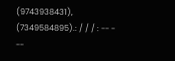(9743938431), (7349584895).: / / / : -- - --